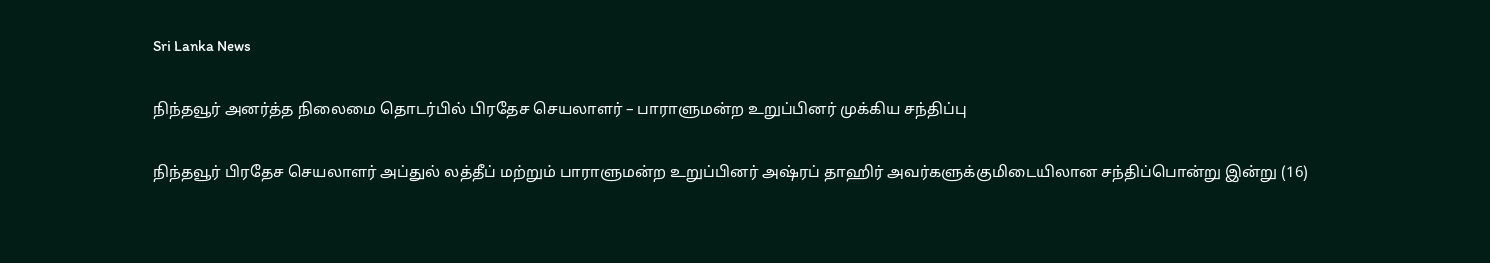Sri Lanka News

நிந்தவூர் அனர்த்த நிலைமை தொடர்பில் பிரதேச செயலாளர் – பாராளுமன்ற உறுப்பினர் முக்கிய சந்திப்பு

நிந்தவூர் பிரதேச செயலாளர் அப்துல் லத்தீப் மற்றும் பாராளுமன்ற உறுப்பினர் அஷ்ரப் தாஹிர் அவர்களுக்குமிடையிலான சந்திப்பொன்று இன்று (16)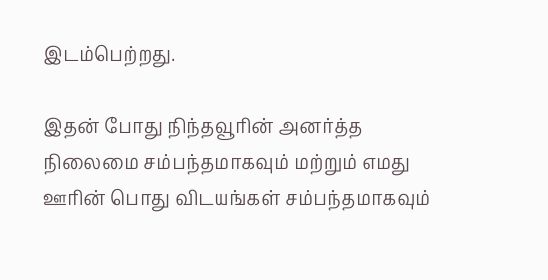இடம்பெற்றது.

இதன் போது நிந்தவூரின் அனர்த்த நிலைமை சம்பந்தமாகவும் மற்றும் எமது ஊரின் பொது விடயங்கள் சம்பந்தமாகவும்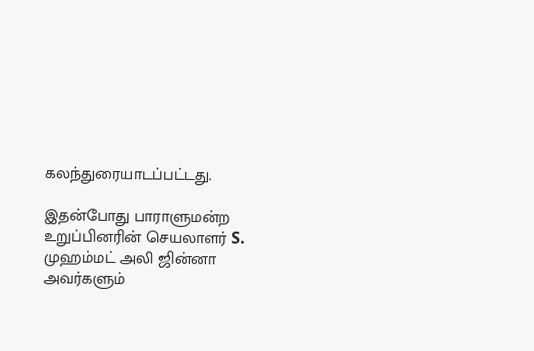கலந்துரையாடப்பட்டது.

இதன்போது பாராளுமன்ற உறுப்பினரின் செயலாளர் S. முஹம்மட் அலி ஜின்னா அவர்களும்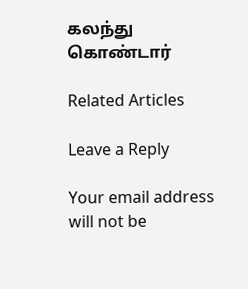கலந்து கொண்டார்

Related Articles

Leave a Reply

Your email address will not be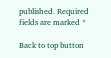published. Required fields are marked *

Back to top button